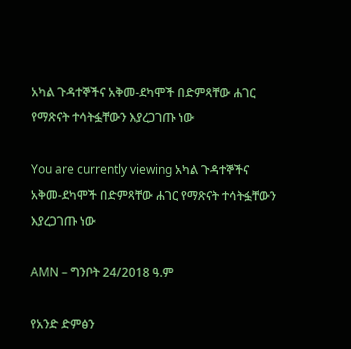አካል ጉዳተኞችና አቅመ-ደካሞች በድምጻቸው ሐገር የማጽናት ተሳትፏቸውን እያረጋገጡ ነው

You are currently viewing አካል ጉዳተኞችና አቅመ-ደካሞች በድምጻቸው ሐገር የማጽናት ተሳትፏቸውን እያረጋገጡ ነው

AMN – ግንቦት 24/2018 ዓ.ም

የአንድ ድምፅን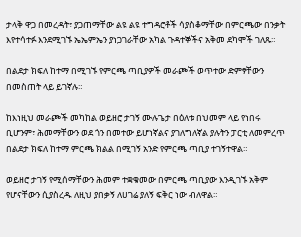ታላቅ ዋጋ በመረዳት፣ ያጋጠማቸው ልዩ ልዩ ተግዳሮቶች ሳያስቆማቸው በምርጫው በንቃት እየተሳተፉ እንደሚገኙ ኤኤምኤን ያነጋገራቸው አካል ጉዳተኞችና አቅመ ደካሞች ገለጹ።

በልደታ ክፍለ ከተማ በሚገኙ የምርጫ ጣቢያዎች መራጮች ወጥተው ድምፃቸውን በመስጠት ላይ ይገኛሉ።

ከእነዚህ መራጮች መካከል ወይዘሮ ታገኝ ሙሉጌታ በዕለቱ በህመም ላይ የነበሩ ቢሆንም፣ ሕመማቸውን ወደ ጎን በመተው ይሆነኛልና ያገለግለኛል ያሉትን ፓርቲ ለመምረጥ በልደታ ክፍለ ከተማ ምርጫ ክልል በሚገኝ አንድ የምርጫ ጣቢያ ተገኝተዋል።

ወይዘሮ ታገኝ የሚሰማቸውን ሕመም ተቋቁመው በምርጫ ጣቢያው እንዲገኙ አቅም የሆናቸውን ሲያስረዱ ለዚህ ያበቃኝ ለሀገሬ ያለኝ ፍቅር ነው ብለዋል።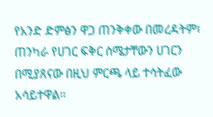የአንድ ድምፅን ዋጋ ጠንቅቀው በመረዳትም፣ ጠንካራ የሀገር ፍቅር ስሜታቸውን ሀገርን በሚያጸናው በዚህ ምርጫ ላይ ተሳትፈው አሳይተዋል።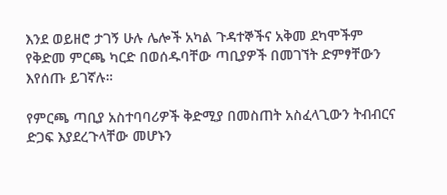እንደ ወይዘሮ ታገኝ ሁሉ ሌሎች አካል ጉዳተኞችና አቅመ ደካሞችም የቅድመ ምርጫ ካርድ በወሰዱባቸው ጣቢያዎች በመገኘት ድምፃቸውን እየሰጡ ይገኛሉ።

የምርጫ ጣቢያ አስተባባሪዎች ቅድሚያ በመስጠት አስፈላጊውን ትብብርና ድጋፍ እያደረጉላቸው መሆኑን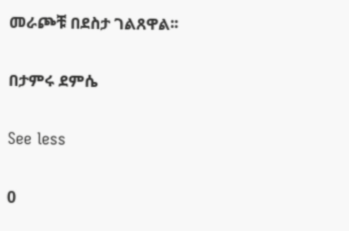መራጮቹ በደስታ ገልጸዋል፡፡

በታምሩ ደምሴ

See less

0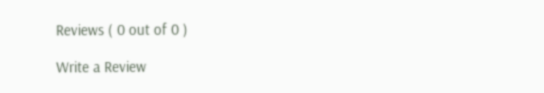Reviews ( 0 out of 0 )

Write a Review